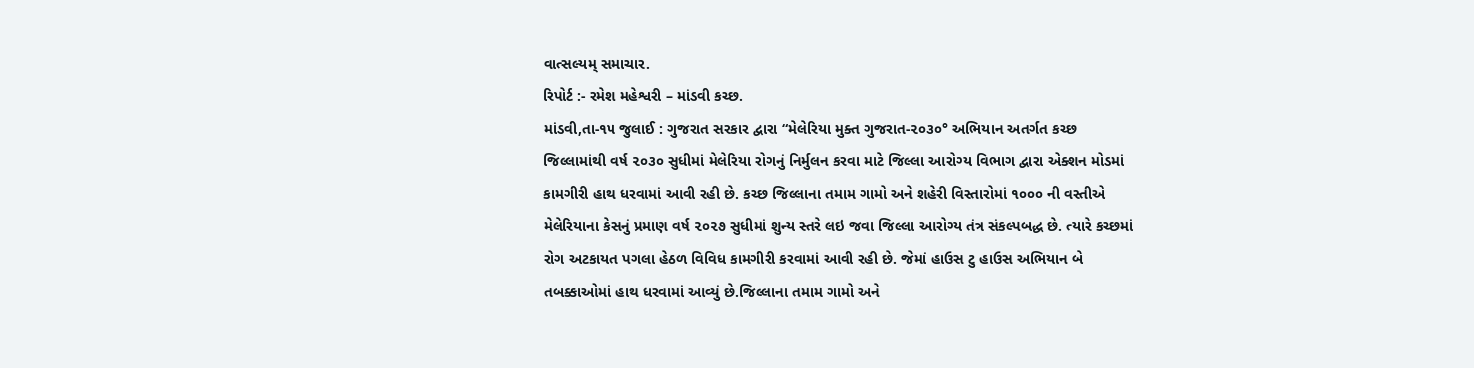વાત્સલ્યમ્ સમાચાર.
રિપોર્ટ :- રમેશ મહેશ્વરી – માંડવી કચ્છ.
માંડવી,તા-૧૫ જુલાઈ : ગુજરાત સરકાર દ્વારા “મેલેરિયા મુક્ત ગુજરાત-૨૦૩૦° અભિયાન અતર્ગત કચ્છ જિલ્લામાંથી વર્ષ ૨૦૩૦ સુધીમાં મેલેરિયા રોગનું નિર્મુલન કરવા માટે જિલ્લા આરોગ્ય વિભાગ દ્વારા એક્શન મોડમાં કામગીરી હાથ ધરવામાં આવી રહી છે. કચ્છ જિલ્લાના તમામ ગામો અને શહેરી વિસ્તારોમાં ૧૦૦૦ ની વસ્તીએ મેલેરિયાના કેસનું પ્રમાણ વર્ષ ૨૦૨૭ સુધીમાં શુન્ય સ્તરે લઇ જવા જિલ્લા આરોગ્ય તંત્ર સંકલ્પબદ્ધ છે. ત્યારે કચ્છમાં રોગ અટકાયત પગલા હેઠળ વિવિધ કામગીરી કરવામાં આવી રહી છે. જેમાં હાઉસ ટુ હાઉસ અભિયાન બે તબક્કાઓમાં હાથ ધરવામાં આવ્યું છે.જિલ્લાના તમામ ગામો અને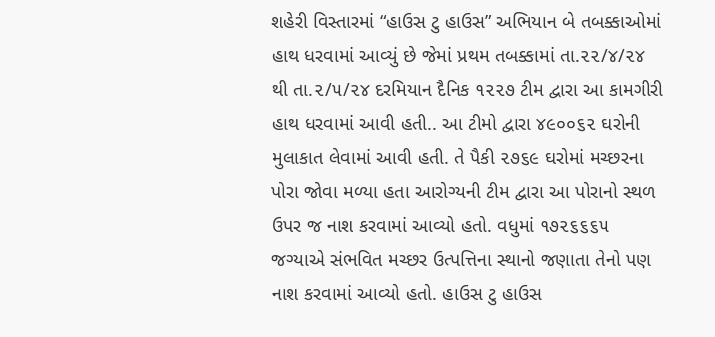શહેરી વિસ્તારમાં “હાઉસ ટુ હાઉસ” અભિયાન બે તબક્કાઓમાં હાથ ધરવામાં આવ્યું છે જેમાં પ્રથમ તબક્કામાં તા.૨૨/૪/૨૪ થી તા.૨/૫/૨૪ દરમિયાન દૈનિક ૧૨૨૭ ટીમ દ્વારા આ કામગીરી હાથ ધરવામાં આવી હતી.. આ ટીમો દ્વારા ૪૯૦૦૬૨ ઘરોની મુલાકાત લેવામાં આવી હતી. તે પૈકી ૨૭૬૯ ઘરોમાં મચ્છરના પોરા જોવા મળ્યા હતા આરોગ્યની ટીમ દ્વારા આ પોરાનો સ્થળ ઉપર જ નાશ કરવામાં આવ્યો હતો. વધુમાં ૧૭૨૬૬૬૫ જગ્યાએ સંભવિત મચ્છર ઉત્પત્તિના સ્થાનો જણાતા તેનો પણ નાશ કરવામાં આવ્યો હતો. હાઉસ ટુ હાઉસ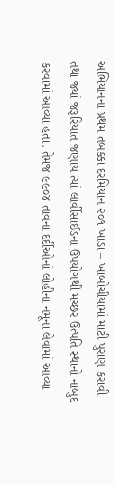અભિયાનના પ્રથમ તબક્કા દરમિયાન ૨૦૧ ખાડા – ખાબોચીયામાં માટી પુરાણ કરાવી તથા જ્યાં જરૂરિયાત જણાય ત્યાં લાર્વીસાઈડના ઉપયોગથી મચ્છર ઉત્પતિ સ્થાનો નાબુદ કરવામાં આવ્યા હતા. તેમજ ૯૯૦૪ તાવના દર્દીઓનાં લોહીના નમૂના લેવામાં આવ્યા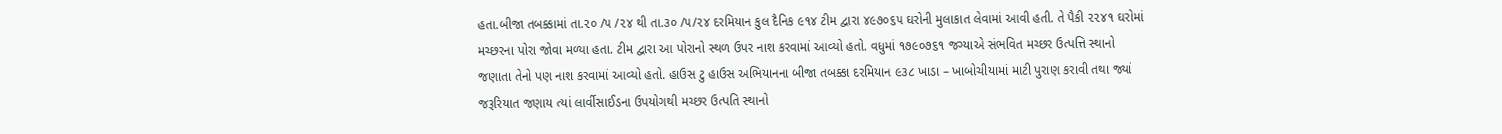હતા.બીજા તબક્કામાં તા.૨૦ /૫ /૨૪ થી તા.૩૦ /૫/૨૪ દરમિયાન કુલ દૈનિક ૯૧૪ ટીમ દ્વારા ૪૯૭૦૬૫ ઘરોની મુલાકાત લેવામાં આવી હતી. તે પૈકી ૨૨૪૧ ઘરોમાં મચ્છરના પોરા જોવા મળ્યા હતા. ટીમ દ્વારા આ પોરાનો સ્થળ ઉપર નાશ કરવામાં આવ્યો હતો. વધુમાં ૧૭૯૦૭૬૧ જગ્યાએ સંભવિત મચ્છર ઉત્પત્તિ સ્થાનો જણાતા તેનો પણ નાશ કરવામાં આવ્યો હતો. હાઉસ ટુ હાઉસ અભિયાનના બીજા તબક્કા દરમિયાન ૯૩૮ ખાડા – ખાબોચીયામાં માટી પુરાણ કરાવી તથા જ્યાં જરૂરિયાત જણાય ત્યાં લાર્વીસાઈડના ઉપયોગથી મચ્છર ઉત્પતિ સ્થાનો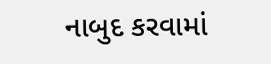નાબુદ કરવામાં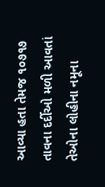આવ્યા હતા તેમજ ૧૦૭૧૭ તાવના દર્દીઓ મળી આવતાં તેઓના લોહીના નમૂના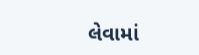લેવામાં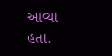આવ્યા હતા.